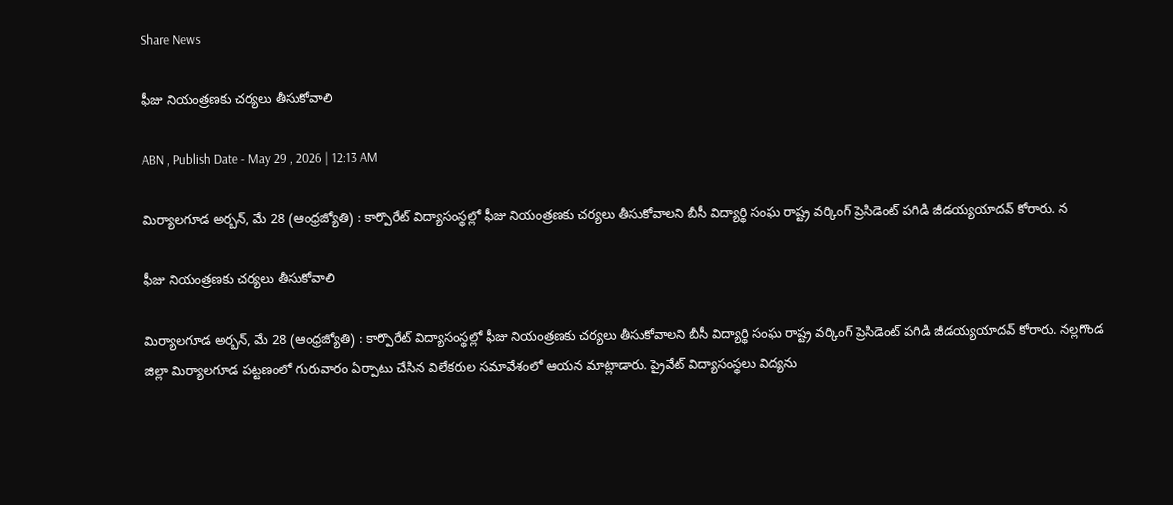Share News

ఫీజు నియంత్రణకు చర్యలు తీసుకోవాలి

ABN , Publish Date - May 29 , 2026 | 12:13 AM

మిర్యాలగూడ అర్బన్‌, మే 28 (ఆంధ్రజ్యోతి) : కార్పొరేట్‌ విద్యాసంస్థల్లో ఫీజు నియంత్రణకు చర్యలు తీసుకోవాలని బీసీ విద్యార్థి సంఘ రాష్ట్ర వర్కింగ్‌ ప్రెసిడెంట్‌ పగిడి జీడయ్యయాదవ్‌ కోరారు. న

ఫీజు నియంత్రణకు చర్యలు తీసుకోవాలి

మిర్యాలగూడ అర్బన్‌, మే 28 (ఆంధ్రజ్యోతి) : కార్పొరేట్‌ విద్యాసంస్థల్లో ఫీజు నియంత్రణకు చర్యలు తీసుకోవాలని బీసీ విద్యార్థి సంఘ రాష్ట్ర వర్కింగ్‌ ప్రెసిడెంట్‌ పగిడి జీడయ్యయాదవ్‌ కోరారు. నల్లగొండ జిల్లా మిర్యాలగూడ పట్టణంలో గురువారం ఏర్పాటు చేసిన విలేకరుల సమావేశంలో ఆయన మాట్లాడారు. ప్రైవేట్‌ విద్యాసంస్థలు విద్యను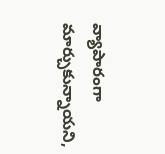వ్యాపారంగా మార్చుకున్నాయని,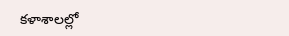కళాశాలల్లో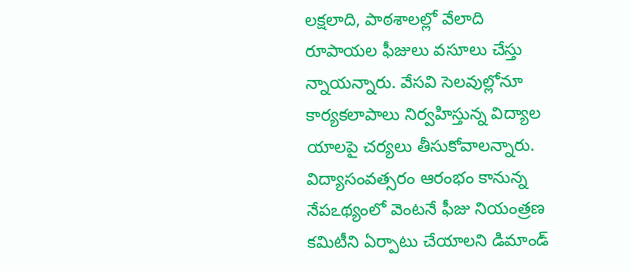లక్షలాది, పాఠశాలల్లో వేలాది రూపాయల ఫీజులు వసూలు చేస్తు న్నాయన్నారు. వేసవి సెలవుల్లోనూ కార్యకలాపాలు నిర్వహిస్తున్న విద్యాల యాలపై చర్యలు తీసుకోవాలన్నారు. విద్యాసంవత్సరం ఆరంభం కానున్న నేపఽథ్యంలో వెంటనే ఫీజు నియంత్రణ కమిటీని ఏర్పాటు చేయాలని డిమాండ్‌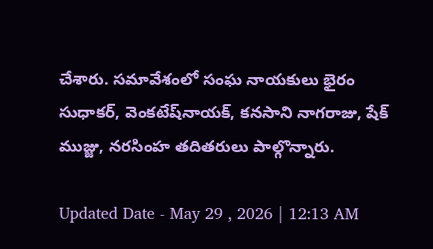చేశారు. సమావేశంలో సంఘ నాయకులు భైరం సుధాకర్‌, వెంకటేష్‌నాయక్‌, కనసాని నాగరాజు, షేక్‌ ముజ్జు, నరసింహ తదితరులు పాల్గొన్నారు.

Updated Date - May 29 , 2026 | 12:13 AM